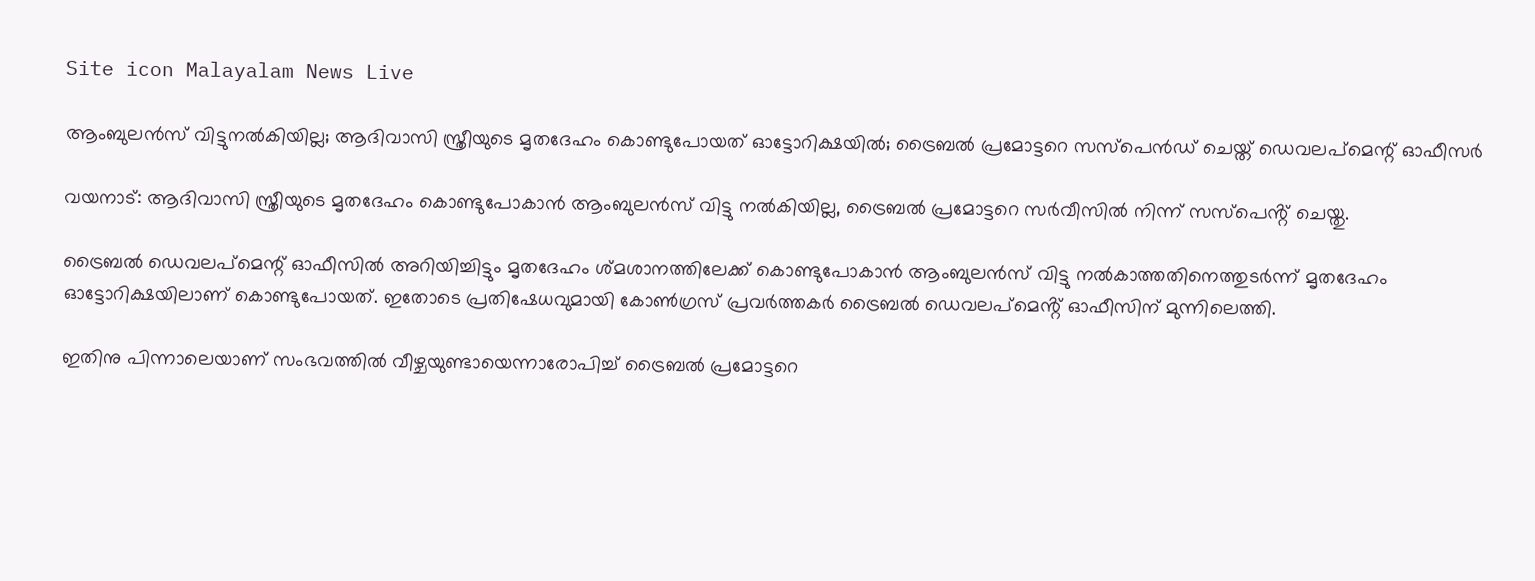Site icon Malayalam News Live

ആംബുലൻസ് വിട്ടുനല്‍കിയില്ല; ആദിവാസി സ്ത്രീയുടെ മൃതദേഹം കൊണ്ടുപോയത് ഓട്ടോറിക്ഷയില്‍; ട്രൈബല്‍ പ്രമോട്ടറെ സസ്പെൻഡ് ചെയ്ത് ഡെവലപ്മെന്റ് ഓഫീസര്‍

വയനാട്: ആദിവാസി സ്ത്രീയുടെ മൃതദേഹം കൊണ്ടുപോകാൻ ആംബുലൻസ് വിട്ടു നല്‍കിയില്ല, ട്രൈബല്‍ പ്രമോട്ടറെ സർവീസില്‍ നിന്ന് സസ്പെൻ്റ് ചെയ്തു.

ട്രൈബല്‍ ഡെവലപ്മെന്റ് ഓഫീസില്‍ അറിയിച്ചിട്ടും മൃതദേഹം ശ്മശാനത്തിലേക്ക് കൊണ്ടുപോകാൻ ആംബുലൻസ് വിട്ടു നല്‍കാത്തതിനെത്തുടർന്ന് മൃതദേഹം ഓട്ടോറിക്ഷയിലാണ് കൊണ്ടുപോയത്. ഇതോടെ പ്രതിഷേധവുമായി കോണ്‍ഗ്രസ് പ്രവർത്തകർ ട്രൈബല്‍ ഡെവലപ്മെൻ്റ് ഓഫീസിന് മുന്നിലെത്തി.

ഇതിനു പിന്നാലെയാണ് സംഭവത്തില്‍ വീഴ്ചയുണ്ടായെന്നാരോപിച്ച്‌ ട്രൈബല്‍ പ്രമോട്ടറെ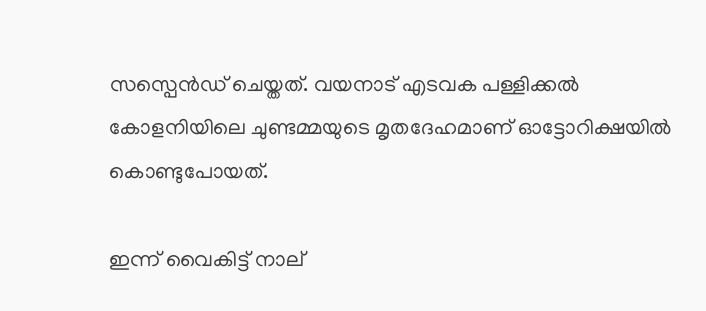സസ്പെൻഡ് ചെയ്തത്. വയനാട് എടവക പള്ളിക്കല്‍ കോളനിയിലെ ചുണ്ടമ്മയുടെ മൃതദേഹമാണ് ഓട്ടോറിക്ഷയില്‍ കൊണ്ടുപോയത്.

ഇന്ന് വൈകിട്ട് നാല്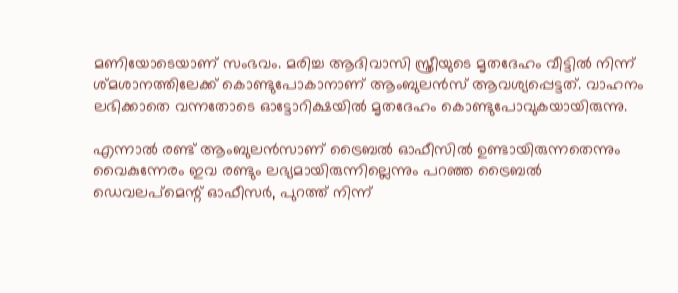മണിയോടെയാണ് സംഭവം. മരിച്ച ആദിവാസി സ്ത്രീയുടെ മൃതദേഹം വീട്ടില്‍ നിന്ന് ശ്മശാനത്തിലേക്ക് കൊണ്ടുപോകാനാണ് ആംബുലൻസ് ആവശ്യപ്പെട്ടത്. വാഹനം ലഭിക്കാതെ വന്നതോടെ ഓട്ടോറിക്ഷയില്‍ മൃതദേഹം കൊണ്ടുപോവുകയായിരുന്നു.

എന്നാല്‍ രണ്ട് ആംബുലൻസാണ് ട്രൈബല്‍ ഓഫീസില്‍ ഉണ്ടായിരുന്നതെന്നും വൈകുന്നേരം ഇവ രണ്ടും ലഭ്യമായിരുന്നില്ലെന്നും പറഞ്ഞ ട്രൈബല്‍ ഡെവലപ്മെന്റ് ഓഫീസർ, പുറത്ത് നിന്ന്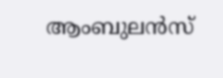ആംബുലൻസ്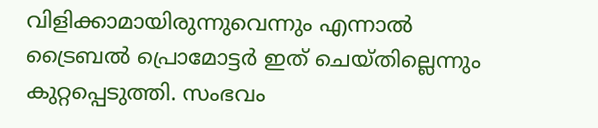വിളിക്കാമായിരുന്നുവെന്നും എന്നാല്‍ ട്രൈബല്‍ പ്രൊമോട്ടർ ഇത് ചെയ്തില്ലെന്നും കുറ്റപ്പെടുത്തി. സംഭവം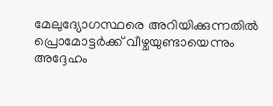മേലുദ്യോഗസ്ഥരെ അറിയിക്കുന്നതില്‍ പ്രൊമോട്ടർക്ക് വീഴ്ചയുണ്ടായെന്നും അദ്ദേഹം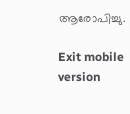ആരോപിച്ചു.

Exit mobile version